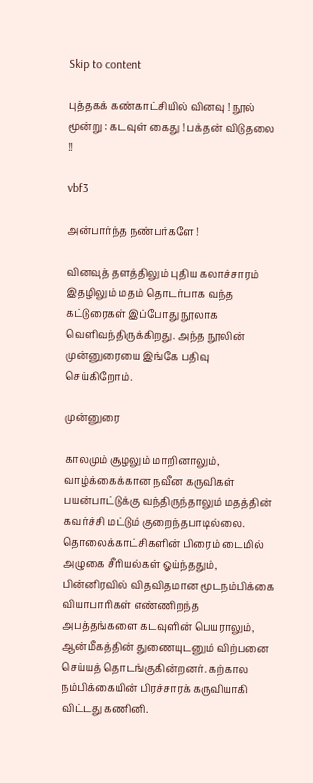Skip to content

புத்தகக் கண்காட்சியில் வினவு ! நூல் மூன்று : கடவுள் கைது ! பக்தன் விடுதலை !!

vbf3

அன்பார்ந்த நண்பர்களே !

வினவுத் தளத்திலும் புதிய கலாச்சாரம் இதழிலும் மதம் தொடர்பாக வந்த கட்டுரைகள் இப்போது நூலாக வெளிவந்திருக்கிறது. அந்த நூலின் முன்னுரையை இங்கே பதிவு செய்கிறோம்.

முன்னுரை

காலமும் சூழலும் மாறினாலும், வாழ்க்கைக்கான நவீன கருவிகள் பயன்பாட்டுக்கு வந்திருந்தாலும் மதத்தின் கவர்ச்சி மட்டும் குறைந்தபாடில்லை. தொலைக்காட்சிகளின் பிரைம் டைமில் அழுகை சீரியல்கள் ஓய்ந்ததும், பின்னிரவில் விதவிதமான மூடநம்பிக்கை வியாபாரிகள் எண்ணிறந்த அபத்தங்களை கடவுளின் பெயராலும், ஆன்மீகத்தின் துணையுடனும் விற்பனை செய்யத் தொடங்குகின்றனர். கற்கால நம்பிக்கையின் பிரச்சாரக் கருவியாகி விட்டது கணினி.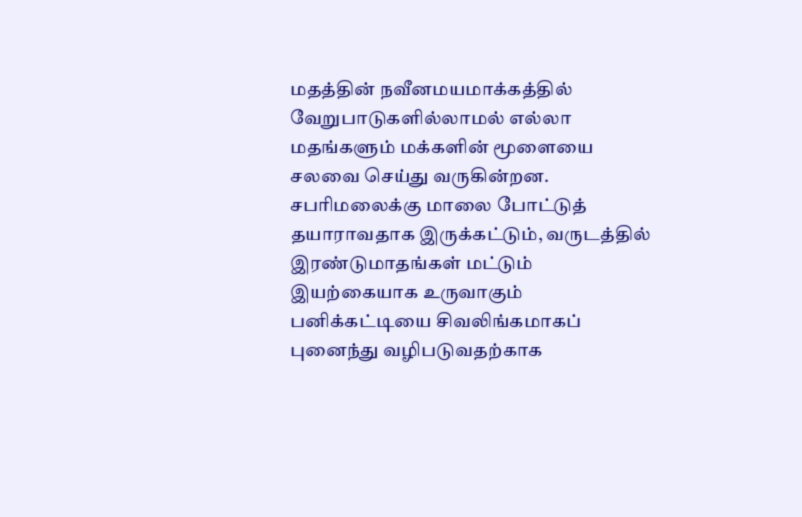மதத்தின் நவீனமயமாக்கத்தில் வேறுபாடுகளில்லாமல் எல்லா மதங்களும் மக்களின் மூளையை சலவை செய்து வருகின்றன. சபரிமலைக்கு மாலை போட்டுத் தயாராவதாக இருக்கட்டும், வருடத்தில் இரண்டுமாதங்கள் மட்டும் இயற்கையாக உருவாகும் பனிக்கட்டியை சிவலிங்கமாகப் புனைந்து வழிபடுவதற்காக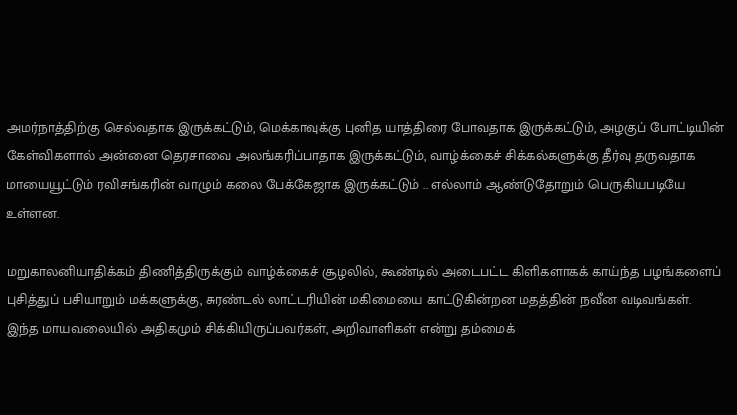அமர்நாத்திற்கு செல்வதாக இருக்கட்டும், மெக்காவுக்கு புனித யாத்திரை போவதாக இருக்கட்டும், அழகுப் போட்டியின் கேள்விகளால் அன்னை தெரசாவை அலங்கரிப்பாதாக இருக்கட்டும், வாழ்க்கைச் சிக்கல்களுக்கு தீர்வு தருவதாக மாயையூட்டும் ரவிசங்கரின் வாழும் கலை பேக்கேஜாக இருக்கட்டும் .. எல்லாம் ஆண்டுதோறும் பெருகியபடியே உள்ளன.

மறுகாலனியாதிக்கம் திணித்திருக்கும் வாழ்க்கைச் சூழலில், கூண்டில் அடைபட்ட கிளிகளாகக் காய்ந்த பழங்களைப் புசித்துப் பசியாறும் மக்களுக்கு, சுரண்டல் லாட்டரியின் மகிமையை காட்டுகின்றன மதத்தின் நவீன வடிவங்கள். இந்த மாயவலையில் அதிகமும் சிக்கியிருப்பவர்கள், அறிவாளிகள் என்று தம்மைக்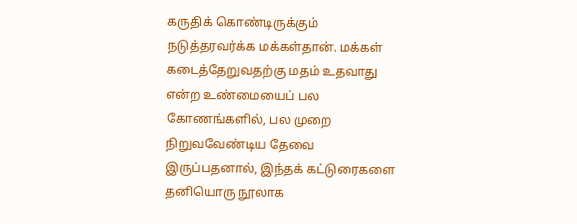கருதிக் கொண்டிருக்கும் நடுத்தரவர்க்க மக்கள்தான். மக்கள் கடைத்தேறுவதற்கு மதம் உதவாது என்ற உண்மையைப் பல கோணங்களில், பல முறை நிறுவவேண்டிய தேவை இருப்பதனால், இந்தக் கட்டுரைகளை தனியொரு நூலாக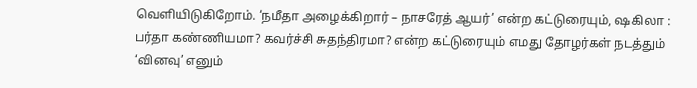வெளியிடுகிறோம். ‘நமீதா அழைக்கிறார் – நாசரேத் ஆயர்’ என்ற கட்டுரையும், ஷகிலா : பர்தா கண்ணியமா? கவர்ச்சி சுதந்திரமா? என்ற கட்டுரையும் எமது தோழர்கள் நடத்தும் ‘வினவு’ எனும்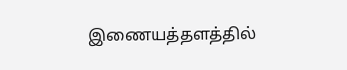இணையத்தளத்தில்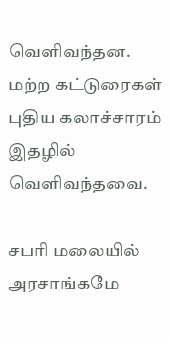வெளிவந்தன. மற்ற கட்டுரைகள் புதிய கலாச்சாரம் இதழில் வெளிவந்தவை.

சபரி மலையில் அரசாங்கமே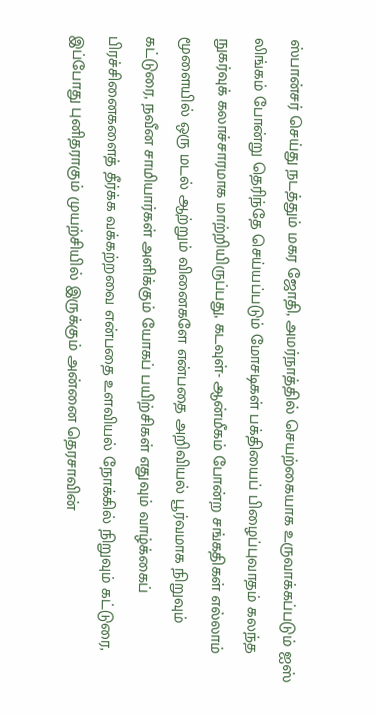ஸ்பான்சர் செய்து நடத்தும் மகர ஜோதி, அமர்நாத்தில் செயற்கையாக உருவாக்கப்படும் ஐஸ் லிங்கம் போன்று தெரிந்தே செய்யப்படும் மோசடிகள் பக்தியைப் பிழைப்புவாதம் கலந்த நுகர்வுக் கலாச்சாரமாக மாற்றியிருப்பது, கடவுள்- ஆன்மீகம் போன்ற சங்கதிகள் எல்லாம் மூளையில் ஒரு மடல் ஆற்றும் வினைகளே என்பதை அறிவியல் பூர்வமாக நிறுவும் கட்டுரை, நவீன சாமியார்கள் அளிக்கும் யோகப் பயிற்சிகள் எதுவும் வாழ்க்கைப் பிரச்சினைகளைத் தீர்க்க வக்கற்றவை என்பதை உளவியல் நோக்கில் நிறுவும் கட்டுரை, இப்போது புனிதராகும் முயற்சியில் இருக்கும் அன்னை தெரசாவின்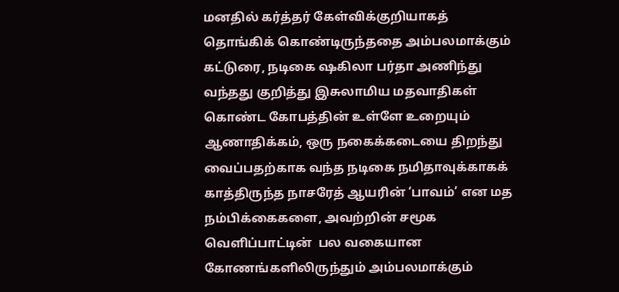மனதில் கர்த்தர் கேள்விக்குறியாகத் தொங்கிக் கொண்டிருந்ததை அம்பலமாக்கும் கட்டுரை, நடிகை ஷகிலா பர்தா அணிந்து வந்தது குறித்து இசுலாமிய மதவாதிகள் கொண்ட கோபத்தின் உள்ளே உறையும் ஆணாதிக்கம், ஒரு நகைக்கடையை திறந்து வைப்பதற்காக வந்த நடிகை நமிதாவுக்காகக் காத்திருந்த நாசரேத் ஆயரின் ‘பாவம்’ என மத நம்பிக்கைகளை, அவற்றின் சமூக வெளிப்பாட்டின்  பல வகையான கோணங்களிலிருந்தும் அம்பலமாக்கும்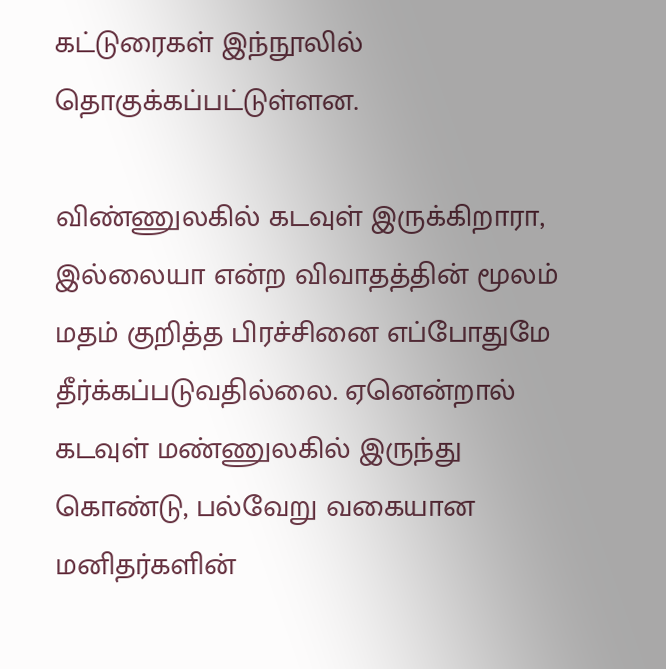கட்டுரைகள் இந்நூலில் தொகுக்கப்பட்டுள்ளன.

விண்ணுலகில் கடவுள் இருக்கிறாரா, இல்லையா என்ற விவாதத்தின் மூலம் மதம் குறித்த பிரச்சினை எப்போதுமே தீர்க்கப்படுவதில்லை. ஏனென்றால் கடவுள் மண்ணுலகில் இருந்து கொண்டு, பல்வேறு வகையான மனிதர்களின்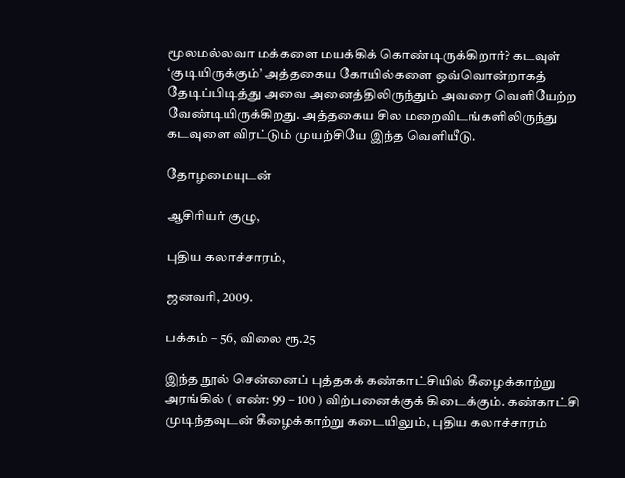மூலமல்லவா மக்களை மயக்கிக் கொண்டிருக்கிறார்? கடவுள் ‘குடியிருக்கும்’ அத்தகைய கோயில்களை ஒவ்வொன்றாகத் தேடிப்பிடித்து அவை அனைத்திலிருந்தும் அவரை வெளியேற்ற வேண்டியிருக்கிறது. அத்தகைய சில மறைவிடங்களிலிருந்து கடவுளை விரட்டும் முயற்சியே இந்த வெளியீடு.

தோழமையுடன்

ஆசிரியர் குழு,

புதிய கலாச்சாரம்,

ஜனவரி, 2009.

பக்கம் – 56, விலை ரூ.25

இந்த நூல் சென்னைப் புத்தகக் கண்காட்சியில் கீழைக்காற்று அரங்கில் ( எண்: 99 – 100 ) விற்பனைக்குக் கிடைக்கும். கண்காட்சி முடிந்தவுடன் கீழைக்காற்று கடையிலும், புதிய கலாச்சாரம்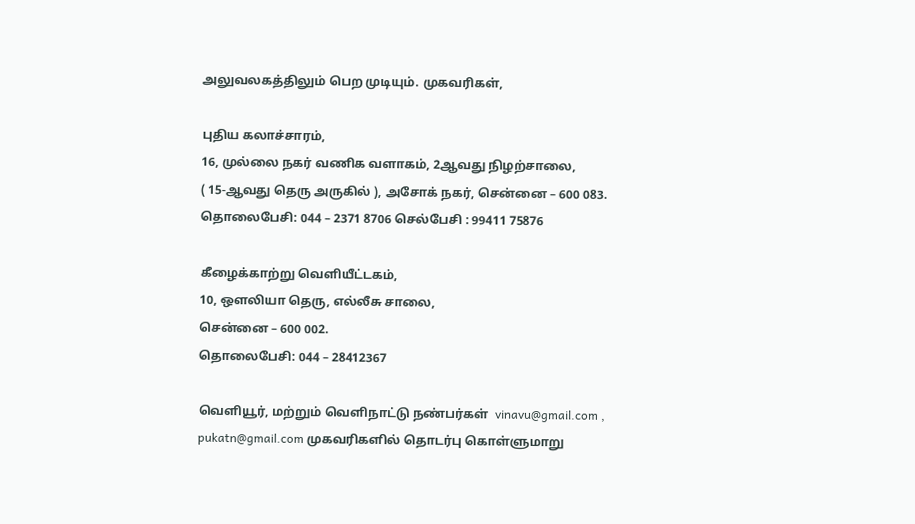அலுவலகத்திலும் பெற முடியும். முகவரிகள்,

புதிய கலாச்சாரம்,
16, முல்லை நகர் வணிக வளாகம், 2ஆவது நிழற்சாலை,
( 15-ஆவது தெரு அருகில் ), அசோக் நகர், சென்னை – 600 083.
தொலைபேசி: 044 – 2371 8706 செல்பேசி : 99411 75876

கீழைக்காற்று வெளியீட்டகம்,
10, ஔலியா தெரு, எல்லீசு சாலை,
சென்னை – 600 002.
தொலைபேசி: 044 – 28412367

வெளியூர், மற்றும் வெளிநாட்டு நண்பர்கள்  vinavu@gmail.com , pukatn@gmail.com முகவரிகளில் தொடர்பு கொள்ளுமாறு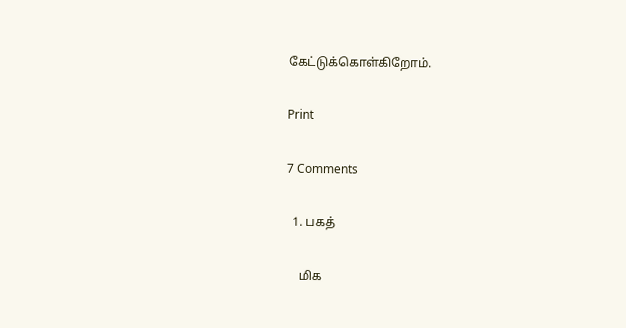கேட்டுக்கொள்கிறோம்.

Print

7 Comments

  1. பகத்

    மிக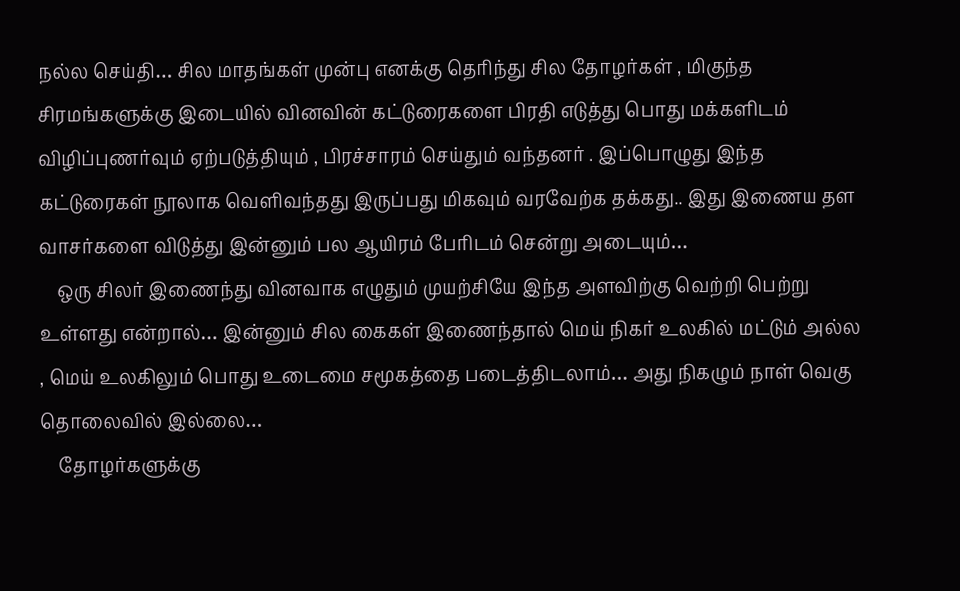நல்ல செய்தி… சில மாதங்கள் முன்பு எனக்கு தெரிந்து சில தோழர்கள் , மிகுந்த சிரமங்களுக்கு இடையில் வினவின் கட்டுரைகளை பிரதி எடுத்து பொது மக்களிடம் விழிப்புணர்வும் ஏற்படுத்தியும் , பிரச்சாரம் செய்தும் வந்தனர் . இப்பொழுது இந்த கட்டுரைகள் நூலாக வெளிவந்தது இருப்பது மிகவும் வரவேற்க தக்கது.. இது இணைய தள வாசர்களை விடுத்து இன்னும் பல ஆயிரம் பேரிடம் சென்று அடையும்…
    ஒரு சிலர் இணைந்து வினவாக எழுதும் முயற்சியே இந்த அளவிற்கு வெற்றி பெற்று உள்ளது என்றால்… இன்னும் சில கைகள் இணைந்தால் மெய் நிகர் உலகில் மட்டும் அல்ல , மெய் உலகிலும் பொது உடைமை சமூகத்தை படைத்திடலாம்… அது நிகழும் நாள் வெகு தொலைவில் இல்லை…
    தோழர்களுக்கு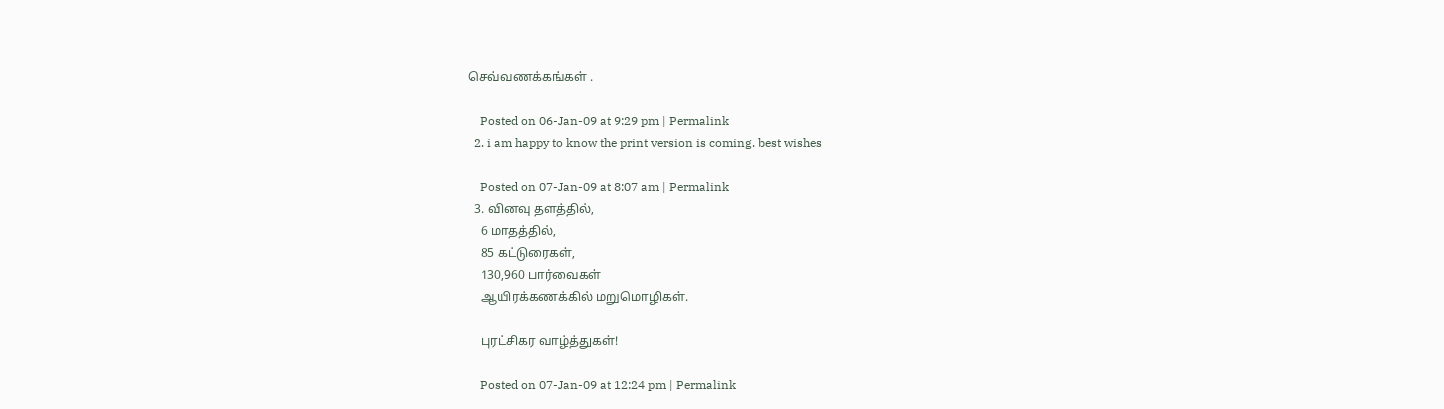செவ்வணக்கங்கள் .

    Posted on 06-Jan-09 at 9:29 pm | Permalink
  2. i am happy to know the print version is coming. best wishes

    Posted on 07-Jan-09 at 8:07 am | Permalink
  3. வினவு தளத்தில்,
    6 மாதத்தில்,
    85 கட்டுரைகள்,
    130,960 பார்வைகள்
    ஆயிரக்கணக்கில் மறுமொழிகள்.

    புரட்சிகர வாழ்த்துகள்!

    Posted on 07-Jan-09 at 12:24 pm | Permalink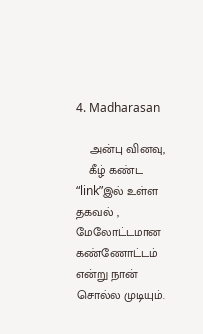4. Madharasan

    அன்பு வினவு,
    கீழ் கண்ட “link”இல் உள்ள தகவல் , மேலோட்டமான கண்ணோட்டம் என்று நான் சொல்ல முடியும்.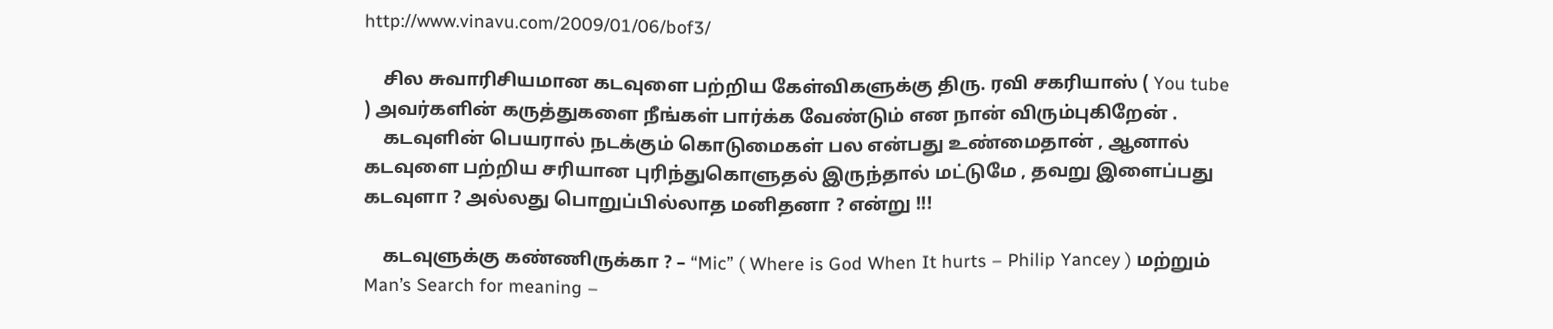http://www.vinavu.com/2009/01/06/bof3/

    சில சுவாரிசியமான கடவுளை பற்றிய கேள்விகளுக்கு திரு. ரவி சகரியாஸ் ( You tube ) அவர்களின் கருத்துகளை நீங்கள் பார்க்க வேண்டும் என நான் விரும்புகிறேன் .
    கடவுளின் பெயரால் நடக்கும் கொடுமைகள் பல என்பது உண்மைதான் , ஆனால் கடவுளை பற்றிய சரியான புரிந்துகொளுதல் இருந்தால் மட்டுமே , தவறு இளைப்பது கடவுளா ? அல்லது பொறுப்பில்லாத மனிதனா ? என்று !!!

    கடவுளுக்கு கண்ணிருக்கா ? – “Mic” ( Where is God When It hurts – Philip Yancey ) மற்றும் Man’s Search for meaning –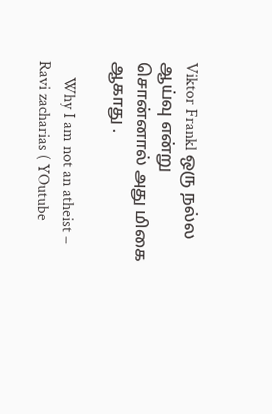Viktor Frankl ஒரு நல்ல ஆய்வு என்று சொன்னால் அது மிகை ஆகாது .

    Why I am not an atheist – Ravi zacharias ( YOutube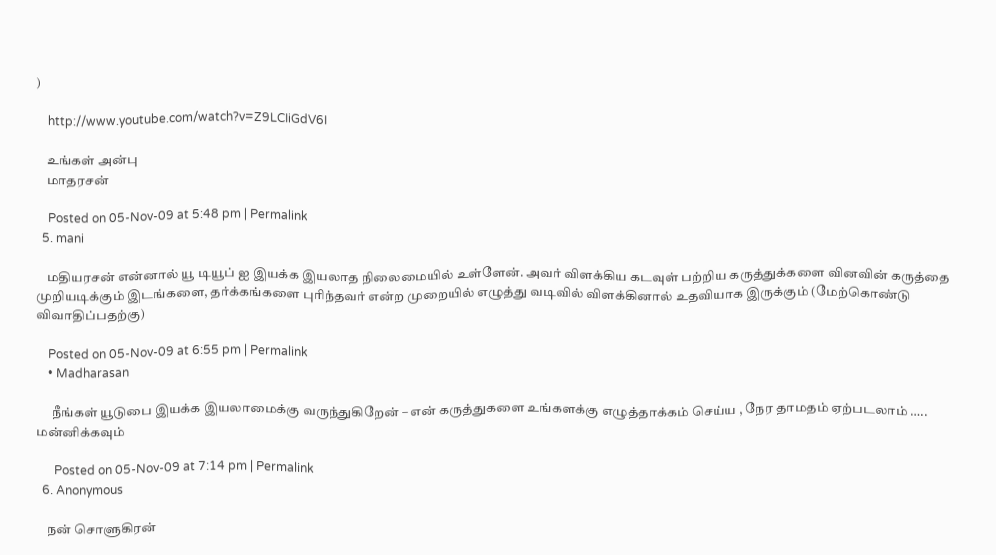)

    http://www.youtube.com/watch?v=Z9LCIiGdV6I

    உங்கள் அன்பு
    மாதரசன்

    Posted on 05-Nov-09 at 5:48 pm | Permalink
  5. mani

    மதியரசன் என்னால் யூ டியூப் ஐ இயக்க இயலாத நிலைமையில் உள்ளேன். அவர் விளக்கிய கடவுள் பற்றிய கருத்துக்களை வினவின் கருத்தை முறியடிக்கும் இடங்களை, தர்க்கங்களை புரிந்தவர் என்ற முறையில் எழுத்து வடிவில் விளக்கினால் உதவியாக இருக்கும் (மேற்கொண்டு விவாதிப்பதற்கு)

    Posted on 05-Nov-09 at 6:55 pm | Permalink
    • Madharasan

      நீங்கள் யூடுபை இயக்க இயலாமைக்கு வருந்துகிறேன் – என் கருத்துகளை உங்களக்கு எழுத்தாக்கம் செய்ய , நேர தாமதம் ஏற்படலாம் ….. மன்னிக்கவும்

      Posted on 05-Nov-09 at 7:14 pm | Permalink
  6. Anonymous

    நன் சொளுகிரன்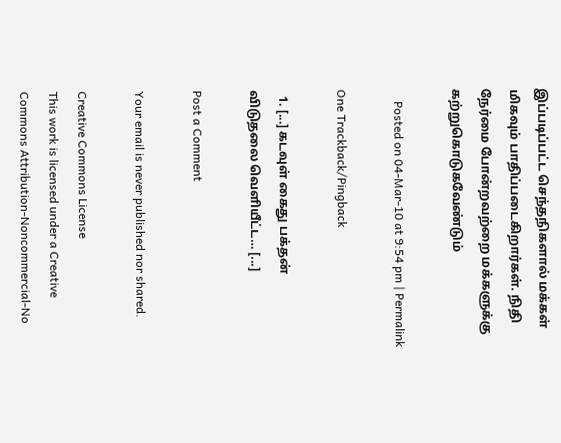இப்படிப்பட்ட செந்தநிகளால் மக்கள் மிகவும் பாதிப்படைகிறார்கள். நிதி நேர்மை போன்றவற்றை மக்களுக்கு கற்றுகொடுகவேண்டும்

    Posted on 04-Mar-10 at 9:54 pm | Permalink

One Trackback/Pingback

  1. [...] கடவுள் கைது பக்தன் விடுதலை வெளியீட்ட… [...]

Post a Comment

Your email is never published nor shared.

Creative Commons License
This work is licensed under a Creative Commons Attribution-Noncommercial-No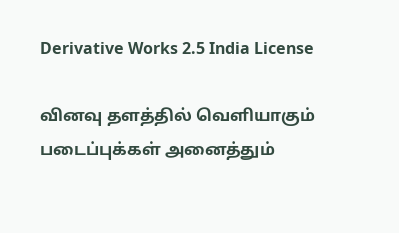Derivative Works 2.5 India License

வினவு தளத்தில் வெளியாகும் படைப்புக்கள் அனைத்தும்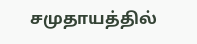சமுதாயத்தில்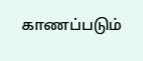காணப்படும்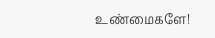உண்மைகளே!